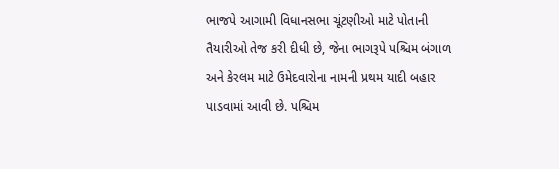ભાજપે આગામી વિધાનસભા ચૂંટણીઓ માટે પોતાની તૈયારીઓ તેજ કરી દીધી છે, જેના ભાગરૂપે પશ્ચિમ બંગાળ અને કેરલમ માટે ઉમેદવારોના નામની પ્રથમ યાદી બહાર પાડવામાં આવી છે. પશ્ચિમ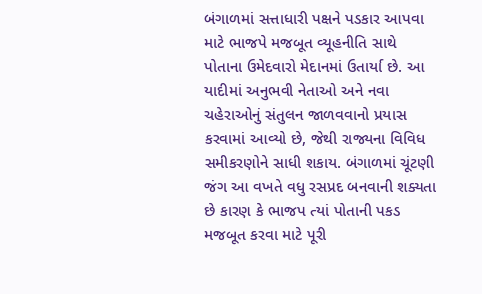બંગાળમાં સત્તાધારી પક્ષને પડકાર આપવા માટે ભાજપે મજબૂત વ્યૂહનીતિ સાથે પોતાના ઉમેદવારો મેદાનમાં ઉતાર્યા છે. આ યાદીમાં અનુભવી નેતાઓ અને નવા ચહેરાઓનું સંતુલન જાળવવાનો પ્રયાસ કરવામાં આવ્યો છે, જેથી રાજ્યના વિવિધ સમીકરણોને સાધી શકાય. બંગાળમાં ચૂંટણી જંગ આ વખતે વધુ રસપ્રદ બનવાની શક્યતા છે કારણ કે ભાજપ ત્યાં પોતાની પકડ મજબૂત કરવા માટે પૂરી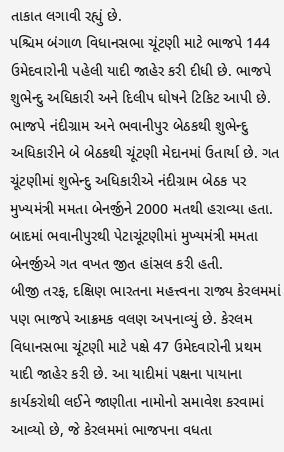તાકાત લગાવી રહ્યું છે.
પશ્ચિમ બંગાળ વિધાનસભા ચૂંટણી માટે ભાજપે 144 ઉમેદવારોની પહેલી યાદી જાહેર કરી દીધી છે. ભાજપે શુભેન્દુ અધિકારી અને દિલીપ ઘોષને ટિકિટ આપી છે. ભાજપે નંદીગ્રામ અને ભવાનીપુર બેઠકથી શુભેન્દુ અધિકારીને બે બેઠકથી ચૂંટણી મેદાનમાં ઉતાર્યા છે. ગત ચૂંટણીમાં શુભેન્દુ અધિકારીએ નંદીગ્રામ બેઠક પર મુખ્યમંત્રી મમતા બેનર્જીને 2000 મતથી હરાવ્યા હતા. બાદમાં ભવાનીપુરથી પેટાચૂંટણીમાં મુખ્યમંત્રી મમતા બેનર્જીએ ગત વખત જીત હાંસલ કરી હતી.
બીજી તરફ, દક્ષિણ ભારતના મહત્ત્વના રાજ્ય કેરલમમાં પણ ભાજપે આક્રમક વલણ અપનાવ્યું છે. કેરલમ વિધાનસભા ચૂંટણી માટે પક્ષે 47 ઉમેદવારોની પ્રથમ યાદી જાહેર કરી છે. આ યાદીમાં પક્ષના પાયાના કાર્યકરોથી લઈને જાણીતા નામોનો સમાવેશ કરવામાં આવ્યો છે, જે કેરલમમાં ભાજપના વધતા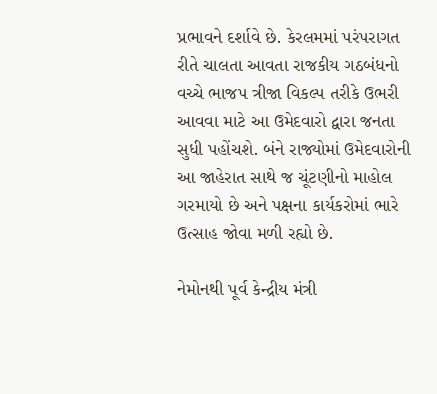પ્રભાવને દર્શાવે છે. કેરલમમાં પરંપરાગત રીતે ચાલતા આવતા રાજકીય ગઠબંધનો વચ્ચે ભાજપ ત્રીજા વિકલ્પ તરીકે ઉભરી આવવા માટે આ ઉમેદવારો દ્વારા જનતા સુધી પહોંચશે. બંને રાજ્યોમાં ઉમેદવારોની આ જાહેરાત સાથે જ ચૂંટણીનો માહોલ ગરમાયો છે અને પક્ષના કાર્યકરોમાં ભારે ઉત્સાહ જોવા મળી રહ્યો છે.

નેમોનથી પૂર્વ કેન્દ્રીય મંત્રી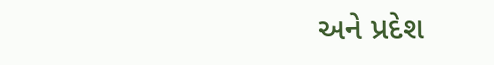અને પ્રદેશ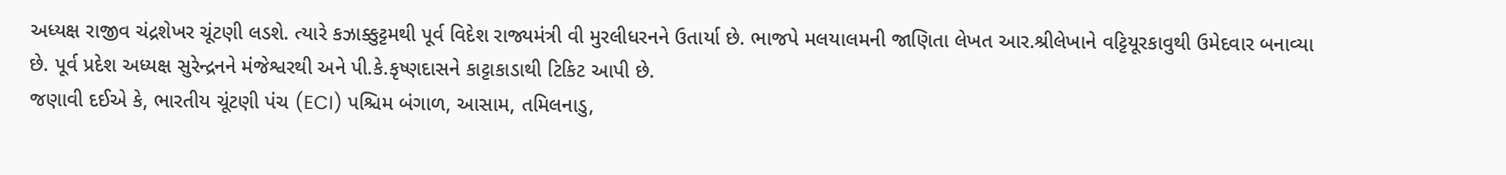અધ્યક્ષ રાજીવ ચંદ્રશેખર ચૂંટણી લડશે. ત્યારે કઝાક્કુટ્ટમથી પૂર્વ વિદેશ રાજ્યમંત્રી વી મુરલીધરનને ઉતાર્યા છે. ભાજપે મલયાલમની જાણિતા લેખત આર.શ્રીલેખાને વટ્ટિયૂરકાવુથી ઉમેદવાર બનાવ્યા છે. પૂર્વ પ્રદેશ અધ્યક્ષ સુરેન્દ્રનને મંજેશ્વરથી અને પી.કે.કૃષ્ણદાસને કાટ્ટાકાડાથી ટિકિટ આપી છે.
જણાવી દઈએ કે, ભારતીય ચૂંટણી પંચ (ECI) પશ્ચિમ બંગાળ, આસામ, તમિલનાડુ,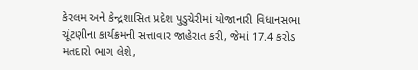કેરલમ અને કેન્દ્રશાસિત પ્રદેશ પુડુચેરીમાં યોજાનારી વિધાનસભા ચૂંટણીના કાર્યક્રમની સત્તાવાર જાહેરાત કરી, જેમાં 17.4 કરોડ મતદારો ભાગ લેશે,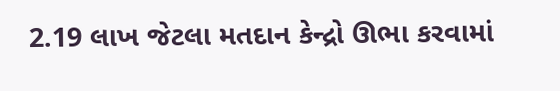2.19 લાખ જેટલા મતદાન કેન્દ્રો ઊભા કરવામાં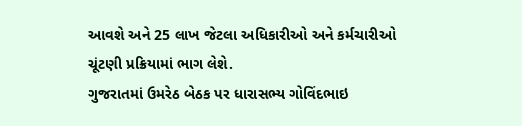આવશે અને 25 લાખ જેટલા અધિકારીઓ અને કર્મચારીઓ ચૂંટણી પ્રક્રિયામાં ભાગ લેશે.
ગુજરાતમાં ઉમરેઠ બેઠક પર ધારાસભ્ય ગોવિંદભાઇ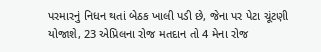પરમારનું નિધન થતાં બેઠક ખાલી પડી છે, જેના પર પેટા ચૂંટણી યોજાશે, 23 એપ્રિલના રોજ મતદાન તો 4 મેના રોજ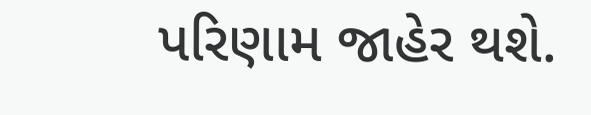પરિણામ જાહેર થશે.